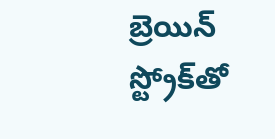బ్రెయిన్‌ స్ట్రోక్‌తో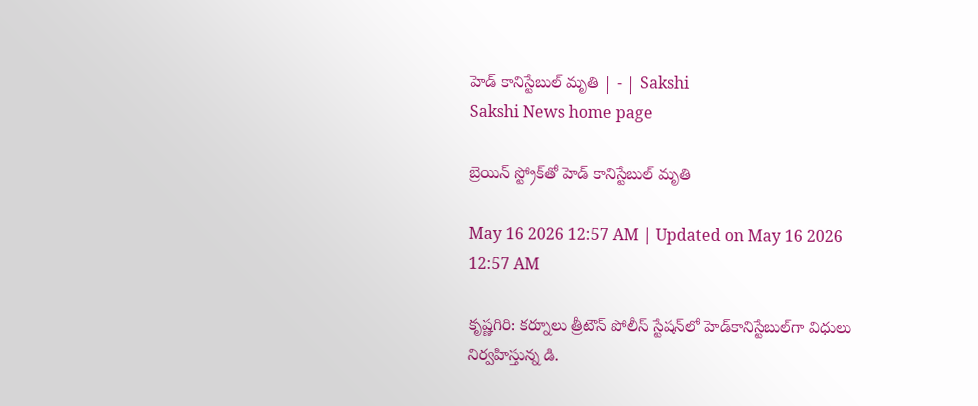హెడ్‌ కానిస్టేబుల్‌ మృతి | - | Sakshi
Sakshi News home page

బ్రెయిన్‌ స్ట్రోక్‌తో హెడ్‌ కానిస్టేబుల్‌ మృతి

May 16 2026 12:57 AM | Updated on May 16 2026 12:57 AM

కృష్ణగిరి: కర్నూలు త్రీటౌన్‌ పోలీస్‌ స్టేషన్‌లో హెడ్‌కానిస్టేబుల్‌గా విధులు నిర్వహిస్తున్న డి.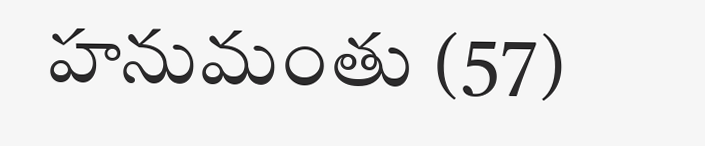హనుమంతు (57)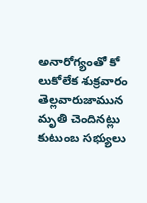అనారోగ్యంతో కో లుకోలేక శుక్రవారం తెల్లవారుజామున మృతి చెందినట్లు కుటుంబ సభ్యులు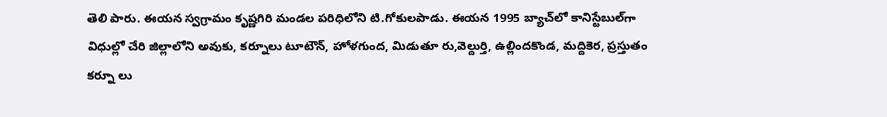తెలి పారు. ఈయన స్వగ్రామం కృష్ణగిరి మండల పరిధిలోని టి.గోకులపాడు. ఈయన 1995 బ్యాచ్‌లో కానిస్టేబుల్‌గా విధుల్లో చేరి జిల్లాలోని అవుకు, కర్నూలు టూటౌన్‌, హోళగుంద, మిడుతూ రు,వెల్దుర్తి, ఉల్లిందకొండ, మద్దికెర, ప్రస్తుతం కర్నూ లు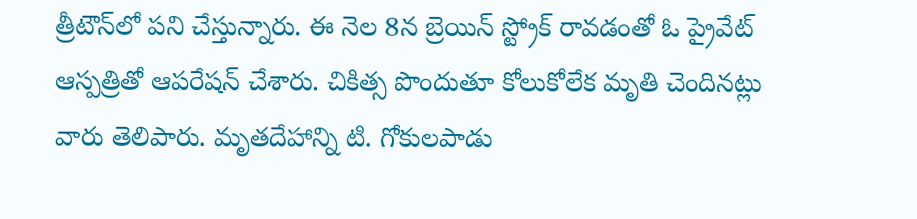త్రీటౌన్‌లో పని చేస్తున్నారు. ఈ నెల 8న బ్రెయిన్‌ స్ట్రోక్‌ రావడంతో ఓ ప్రైవేట్‌ ఆస్పత్రితో ఆపరేషన్‌ చేశారు. చికిత్స పొందుతూ కోలుకోలేక మృతి చెందినట్లు వారు తెలిపారు. మృతదేహాన్ని టి. గోకులపాడు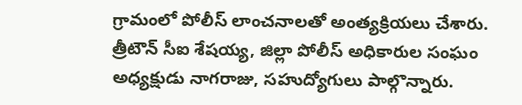గ్రామంలో పోలీస్‌ లాంచనాలతో అంత్యక్రియలు చేశారు. త్రీటౌన్‌ సీఐ శేషయ్య, జిల్లా పోలీస్‌ అధికారుల సంఘం అధ్యక్షుడు నాగరాజు, సహుద్యోగులు పాల్గొన్నారు.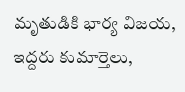మృతుడికి భార్య విజయ, ఇద్దరు కుమార్తెలు,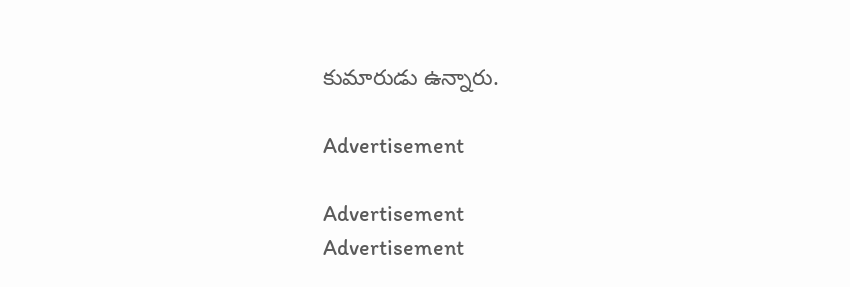కుమారుడు ఉన్నారు.

Advertisement

Advertisement
Advertisement